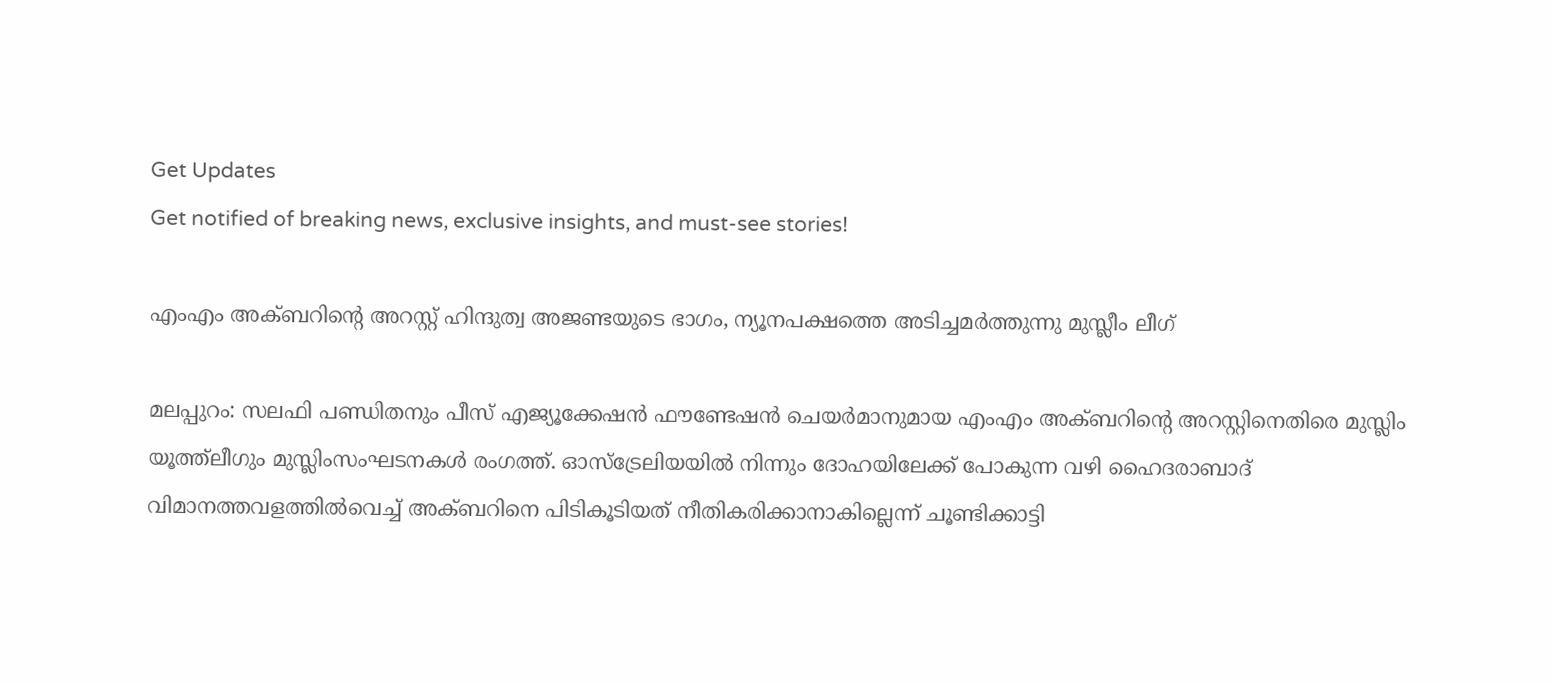Get Updates
Get notified of breaking news, exclusive insights, and must-see stories!

എംഎം അക്ബറിന്റെ അറസ്റ്റ് ഹിന്ദുത്വ അജണ്ടയുടെ ഭാഗം, ന്യൂനപക്ഷത്തെ അടിച്ചമർത്തുന്നു മുസ്ലീം ലീഗ്

മലപ്പുറം: സലഫി പണ്ഡിതനും പീസ് എജ്യൂക്കേഷന്‍ ഫൗണ്ടേഷന്‍ ചെയര്‍മാനുമായ എംഎം അക്ബറിന്റെ അറസ്റ്റിനെതിരെ മുസ്ലിം യൂത്ത്‌ലീഗും മുസ്ലിംസംഘടനകള്‍ രംഗത്ത്. ഓസ്‌ട്രേലിയയില്‍ നിന്നും ദോഹയിലേക്ക് പോകുന്ന വഴി ഹൈദരാബാദ് വിമാനത്തവളത്തില്‍വെച്ച് അക്ബറിനെ പിടികൂടിയത് നീതികരിക്കാനാകില്ലെന്ന് ചൂണ്ടിക്കാട്ടി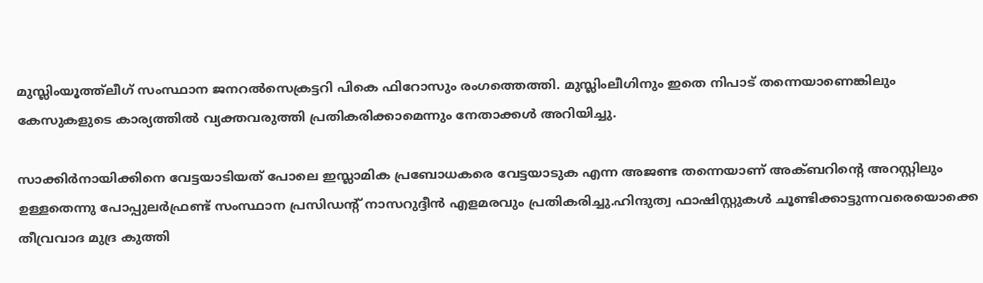മുസ്ലിംയൂത്ത്‌ലീഗ് സംസ്ഥാന ജനറല്‍സെക്രട്ടറി പികെ ഫിറോസും രംഗത്തെത്തി. മുസ്ലിംലീഗിനും ഇതെ നിപാട് തന്നെയാണെങ്കിലും കേസുകളുടെ കാര്യത്തില്‍ വ്യക്തവരുത്തി പ്രതികരിക്കാമെന്നും നേതാക്കള്‍ അറിയിച്ചു.

സാക്കിര്‍നായിക്കിനെ വേട്ടയാടിയത് പോലെ ഇസ്ലാമിക പ്രബോധകരെ വേട്ടയാടുക എന്ന അജണ്ട തന്നെയാണ് അക്ബറിന്റെ അറസ്റ്റിലും ഉള്ളതെന്നു പോപ്പുലര്‍ഫ്രണ്ട് സംസ്ഥാന പ്രസിഡന്റ് നാസറുദ്ദീന്‍ എളമരവും പ്രതികരിച്ചു.ഹിന്ദുത്വ ഫാഷിസ്റ്റുകള്‍ ചൂണ്ടിക്കാട്ടുന്നവരെയൊക്കെ തീവ്രവാദ മുദ്ര കുത്തി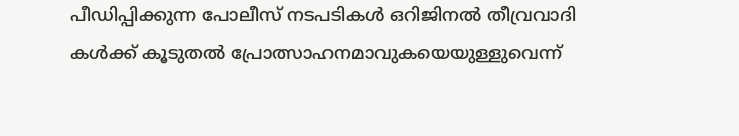പീഡിപ്പിക്കുന്ന പോലീസ് നടപടികള്‍ ഒറിജിനല്‍ തീവ്രവാദി കള്‍ക്ക് കൂടുതല്‍ പ്രോത്സാഹനമാവുകയെയുള്ളുവെന്ന്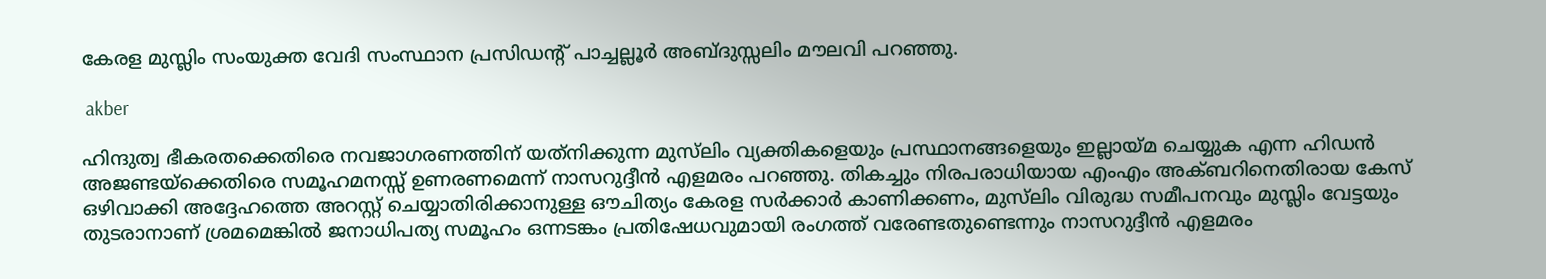കേരള മുസ്ലിം സംയുക്ത വേദി സംസ്ഥാന പ്രസിഡന്റ് പാച്ചല്ലൂര്‍ അബ്ദുസ്സലിം മൗലവി പറഞ്ഞു.

 akber

ഹിന്ദുത്വ ഭീകരതക്കെതിരെ നവജാഗരണത്തിന് യത്‌നിക്കുന്ന മുസ്‌ലിം വ്യക്തികളെയും പ്രസ്ഥാനങ്ങളെയും ഇല്ലായ്മ ചെയ്യുക എന്ന ഹിഡന്‍ അജണ്ടയ്‌ക്കെതിരെ സമൂഹമനസ്സ് ഉണരണമെന്ന് നാസറുദ്ദീന്‍ എളമരം പറഞ്ഞു. തികച്ചും നിരപരാധിയായ എംഎം അക്ബറിനെതിരായ കേസ് ഒഴിവാക്കി അദ്ദേഹത്തെ അറസ്റ്റ് ചെയ്യാതിരിക്കാനുള്ള ഔചിത്യം കേരള സര്‍ക്കാര്‍ കാണിക്കണം, മുസ്‌ലിം വിരുദ്ധ സമീപനവും മുസ്ലിം വേട്ടയും തുടരാനാണ് ശ്രമമെങ്കില്‍ ജനാധിപത്യ സമൂഹം ഒന്നടങ്കം പ്രതിഷേധവുമായി രംഗത്ത് വരേണ്ടതുണ്ടെന്നും നാസറുദ്ദീന്‍ എളമരം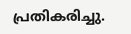പ്രതികരിച്ചു.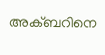അക്ബറിനെ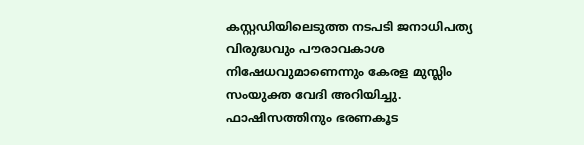കസ്റ്റഡിയിലെടുത്ത നടപടി ജനാധിപത്യ വിരുദ്ധവും പൗരാവകാശ നിഷേധവുമാണെന്നും കേരള മുസ്ലിം സംയുക്ത വേദി അറിയിച്ചു. ഫാഷിസത്തിനും ഭരണകൂട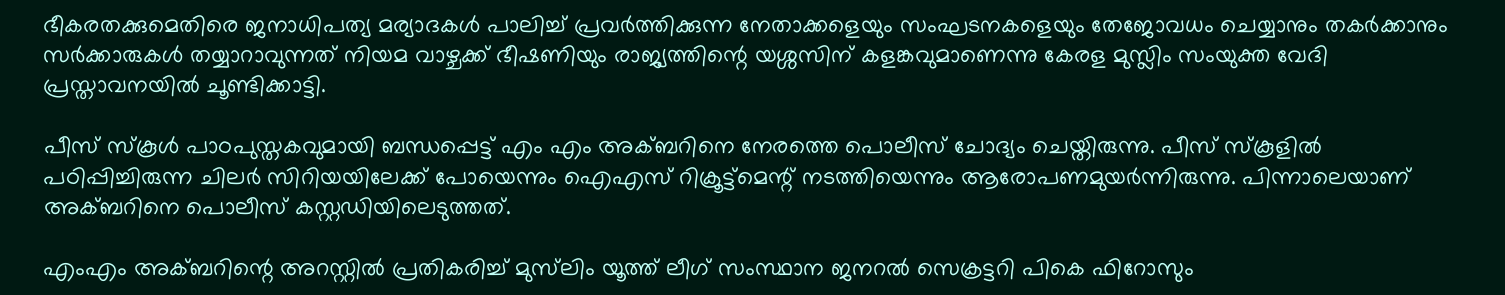ഭീകരതക്കുമെതിരെ ജനാധിപത്യ മര്യാദകള്‍ പാലിച്ച് പ്രവര്‍ത്തിക്കുന്ന നേതാക്കളെയും സംഘടനകളെയും തേജോവധം ചെയ്യാനും തകര്‍ക്കാനും സര്‍ക്കാരുകള്‍ തയ്യാറാവുന്നത് നിയമ വാഴ്ചക്ക് ഭീഷണിയും രാജ്യത്തിന്റെ യശ്ശസിന് കളങ്കവുമാണെന്നു കേരള മുസ്ലിം സംയുക്ത വേദി പ്രസ്താവനയില്‍ ചൂണ്ടിക്കാട്ടി.

പീസ് സ്‌കൂള്‍ പാഠപുസ്തകവുമായി ബന്ധപ്പെട്ട് എം എം അക്ബറിനെ നേരത്തെ പൊലീസ് ചോദ്യം ചെയ്തിരുന്നു. പീസ് സ്‌കൂളില്‍ പഠിപ്പിച്ചിരുന്ന ചിലര്‍ സിറിയയിലേക്ക് പോയെന്നും ഐഎസ് റിക്രൂട്ട്‌മെന്റ് നടത്തിയെന്നും ആരോപണമുയര്‍ന്നിരുന്നു. പിന്നാലെയാണ് അക്ബറിനെ പൊലീസ് കസ്റ്റഡിയിലെടുത്തത്.

എംഎം അക്ബറിന്റെ അറസ്റ്റില്‍ പ്രതികരിച്ച് മുസ്‌ലിം യൂത്ത് ലീഗ് സംസ്ഥാന ജനറല്‍ സെക്രട്ടറി പികെ ഫിറോസും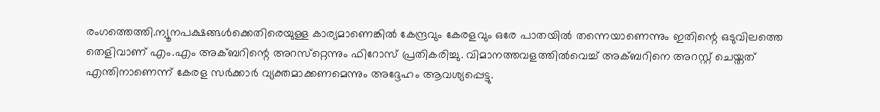രംഗത്തെത്തി.ന്യൂനപക്ഷങ്ങള്‍ക്കെതിരെയുള്ള കാര്യമാണെങ്കില്‍ കേന്ദ്രവും കേരളവും ഒരേ പാതയില്‍ തന്നെയാണെന്നും ഇതിന്റെ ഒടുവിലത്തെ തെളിവാണ് എം.എം അക്ബറിന്റെ അറസ്‌റ്റെന്നും ഫിറോസ് പ്രതികരിച്ചു. വിമാനത്തവളത്തില്‍വെച്ച് അക്ബറിനെ അറസ്റ്റ് ചെയ്തത് എന്തിനാണെന്ന് കേരള സര്‍ക്കാര്‍ വ്യക്തമാക്കണമെന്നും അദ്ദേഹം ആവശ്യപ്പെട്ടു.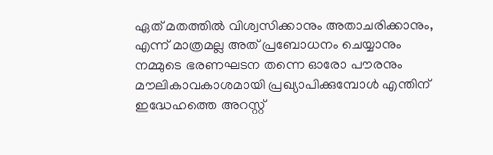ഏത് മതത്തില്‍ വിശ്വസിക്കാനും അതാചരിക്കാനും, എന്ന് മാത്രമല്ല അത് പ്രബോധനം ചെയ്യാനും നമ്മുടെ ഭരണഘടന തന്നെ ഓരോ പൗരനും മൗലികാവകാശമായി പ്രഖ്യാപിക്കുമ്പോള്‍ എന്തിന് ഇദ്ധേഹത്തെ അറസ്റ്റ്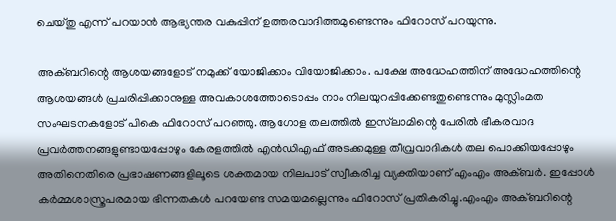ചെയ്തു എന്ന് പറയാന്‍ ആഭ്യന്തര വകുപ്പിന് ഉത്തരവാദിത്തമുണ്ടെന്നും ഫിറോസ് പറയുന്നു.

അക്ബറിന്റെ ആശയങ്ങളോട് നമുക്ക് യോജിക്കാം വിയോജിക്കാം. പക്ഷേ അദ്ധേഹത്തിന് അദ്ധേഹത്തിന്റെ ആശയങ്ങള്‍ പ്രചരിപ്പിക്കാനുള്ള അവകാശത്തോടൊപ്പം നാം നിലയുറപ്പിക്കേണ്ടതുണ്ടെന്നും മുസ്ലിംമത സംഘടനകളോട് പികെ ഫിറോസ് പറഞ്ഞു. ആഗോള തലത്തില്‍ ഇസ്‌ലാമിന്റെ പേരില്‍ ഭീകരവാദ പ്രവര്‍ത്തനങ്ങളുണ്ടായപ്പോഴും കേരളത്തില്‍ എന്‍ഡിഎഫ് അടക്കമുള്ള തീവ്രവാദികള്‍ തല പൊക്കിയപ്പോഴും അതിനെതിരെ പ്രഭാഷണങ്ങളിലൂടെ ശക്തമായ നിലപാട് സ്വീകരിച്ച വ്യക്തിയാണ് എംഎം അക്ബര്‍. ഇപ്പോള്‍ കര്‍മ്മശാസ്ത്രപരമായ ഭിന്നതകള്‍ പറയേണ്ട സമയമല്ലെന്നും ഫിറോസ് പ്രതികരിച്ചു.എംഎം അക്ബറിന്റെ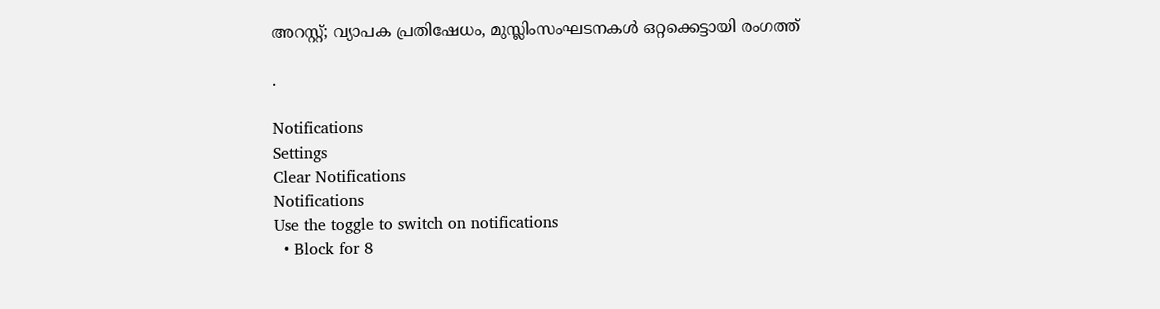അറസ്റ്റ്; വ്യാപക പ്രതിഷേധം, മുസ്ലിംസംഘടനകള്‍ ഒറ്റക്കെട്ടായി രംഗത്ത്

.

Notifications
Settings
Clear Notifications
Notifications
Use the toggle to switch on notifications
  • Block for 8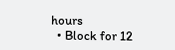hours
  • Block for 12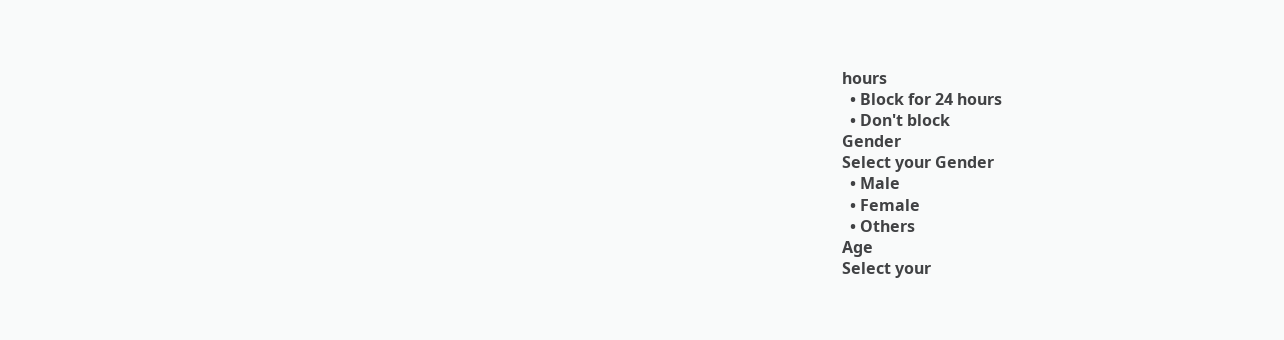hours
  • Block for 24 hours
  • Don't block
Gender
Select your Gender
  • Male
  • Female
  • Others
Age
Select your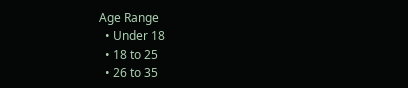Age Range
  • Under 18
  • 18 to 25
  • 26 to 35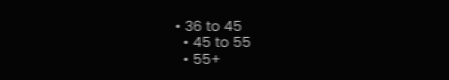• 36 to 45
  • 45 to 55
  • 55+